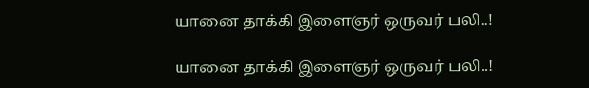யானை தாக்கி இளைஞர் ஒருவர் பலி..!

யானை தாக்கி இளைஞர் ஒருவர் பலி..!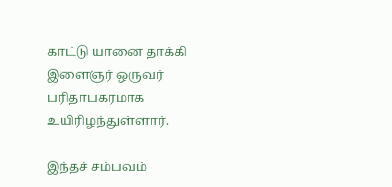காட்டு யானை தாக்கி இளைஞர் ஒருவர் பரிதாபகரமாக உயிரிழந்துள்ளார்.

இந்தச் சம்பவம்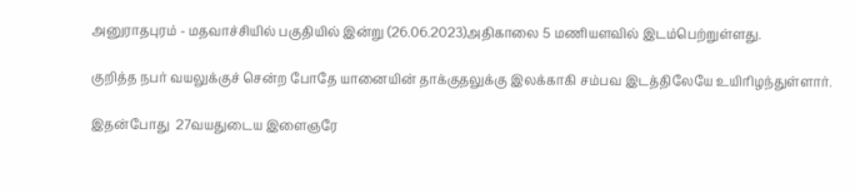அனுராதபுரம் - மதவாச்சியில் பகுதியில் இன்று (26.06.2023)அதிகாலை 5 மணியளவில் இடம்பெற்றுள்ளது.

குறித்த நபர் வயலுக்குச் சென்ற போதே யானையின் தாக்குதலுக்கு இலக்காகி சம்பவ இடத்திலேயே உயிரிழந்துள்ளார்.

இதன்போது  27வயதுடைய இளைஞரே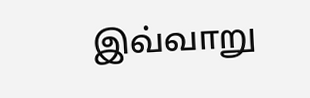இவ்வாறு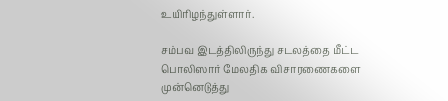உயிரிழந்துள்ளார்.

சம்பவ இடத்திலிருந்து சடலத்தை மீட்ட பொலிஸார் மேலதிக விசாரணைகளை முன்னெடுத்து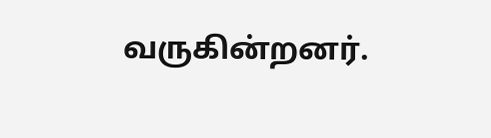வருகின்றனர்.